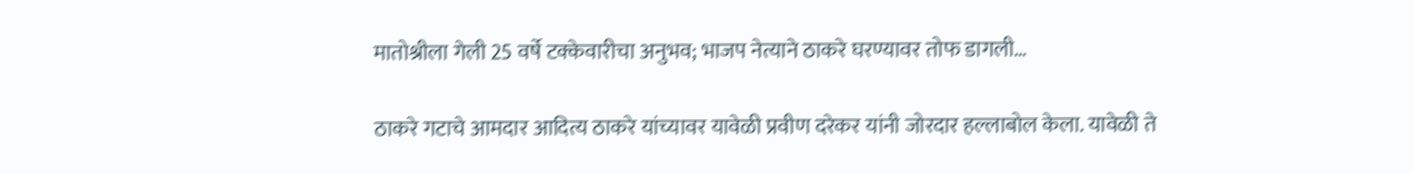मातोश्रीला गेली 25 वर्षे टक्केवारीचा अनुभव; भाजप नेत्याने ठाकरे घरण्यावर तोफ डागली…

ठाकरे गटाचे आमदार आदित्य ठाकरे यांच्यावर यावेळी प्रवीण दरेकर यांनी जोरदार हल्लाबोल केला. यावेळी ते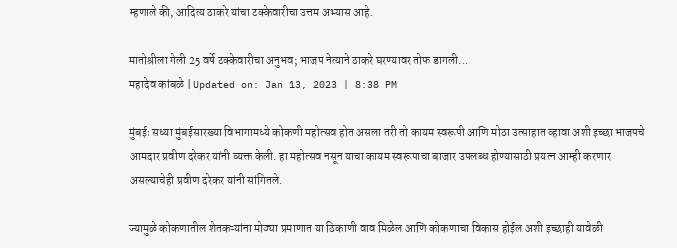म्हणाले की, आदित्य ठाकरे यांचा टक्केवारीचा उत्तम अभ्यास आहे.

मातोश्रीला गेली 25 वर्षे टक्केवारीचा अनुभव; भाजप नेत्याने ठाकरे घरण्यावर तोफ डागली...
महादेव कांबळे | Updated on: Jan 13, 2023 | 8:38 PM

मुंबईः सध्या मुंबईसारख्या विभागामध्ये कोकणी महोत्सव होत असला तरी तो कायम स्वरूपी आणि मोठा उत्साहात व्हावा अशी इच्छा भाजपचे आमदार प्रवीण दरेकर यांनी व्यक्त केली. हा महोत्सव नसून याचा कायम स्वरूपाचा बाजार उपलब्ध होण्यासाठी प्रयत्न आम्ही करणार असल्याचेही प्रवीण दरेकर यांनी सांगितले.

ज्यामुळे कोकणातील शेतकऱ्यांना मोठ्या प्रमाणात या ठिकाणी वाव मिळेल आणि कोकणाचा विकास होईल अशी इच्छाही यावेळी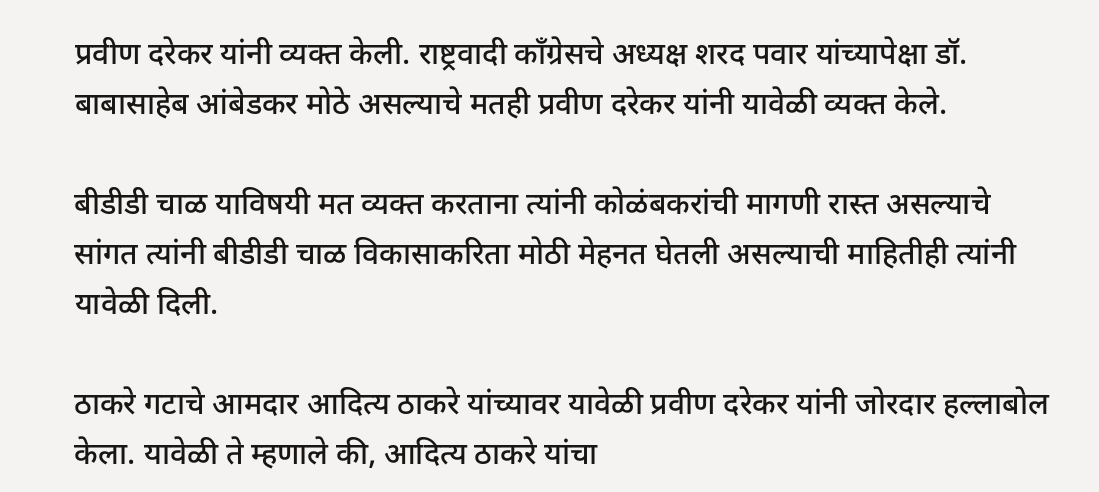प्रवीण दरेकर यांनी व्यक्त केली. राष्ट्रवादी काँग्रेसचे अध्यक्ष शरद पवार यांच्यापेक्षा डॉ. बाबासाहेब आंबेडकर मोठे असल्याचे मतही प्रवीण दरेकर यांनी यावेळी व्यक्त केले.

बीडीडी चाळ याविषयी मत व्यक्त करताना त्यांनी कोळंबकरांची मागणी रास्त असल्याचे सांगत त्यांनी बीडीडी चाळ विकासाकरिता मोठी मेहनत घेतली असल्याची माहितीही त्यांनी यावेळी दिली.

ठाकरे गटाचे आमदार आदित्य ठाकरे यांच्यावर यावेळी प्रवीण दरेकर यांनी जोरदार हल्लाबोल केला. यावेळी ते म्हणाले की, आदित्य ठाकरे यांचा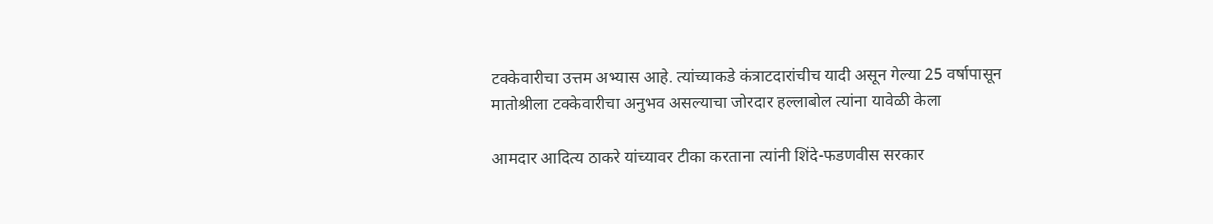टक्केवारीचा उत्तम अभ्यास आहे. त्यांच्याकडे कंत्राटदारांचीच यादी असून गेल्या 25 वर्षापासून मातोश्रीला टक्केवारीचा अनुभव असल्याचा जोरदार हल्लाबोल त्यांना यावेळी केला

आमदार आदित्य ठाकरे यांच्यावर टीका करताना त्यांनी शिंदे-फडणवीस सरकार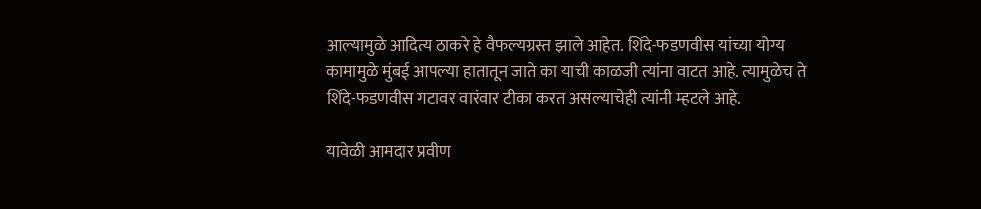आल्यामुळे आदित्य ठाकरे हे वैफल्यग्रस्त झाले आहेत. शिंदे-फडणवीस यांच्या योग्य कामामुळे मुंबई आपल्या हातातून जाते का याची काळजी त्यांना वाटत आहे. त्यामुळेच ते शिंदे-फडणवीस गटावर वारंवार टीका करत असल्याचेही त्यांनी म्हटले आहे.

यावेळी आमदार प्रवीण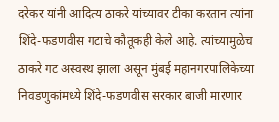दरेकर यांनी आदित्य ठाकरे यांच्यावर टीका करतान त्यांना शिंदे-फडणवीस गटाचे कौतूकही केले आहे. त्यांच्यामुळेच ठाकरे गट अस्वस्थ झाला असून मुंबई महानगरपालिकेच्या निवडणुकांमध्ये शिंदे-फडणवीस सरकार बाजी मारणार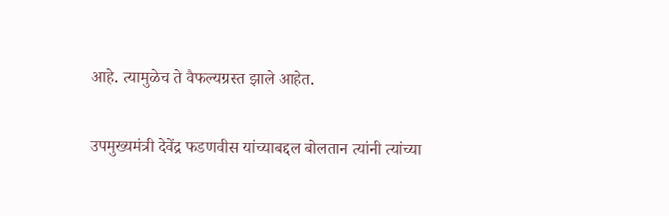आहे. त्यामुळेच ते वैफल्यग्रस्त झाले आहेत.

उपमुख्यमंत्री देवेंद्र फडणवीस यांच्याबद्दल बोलतान त्यांनी त्यांच्या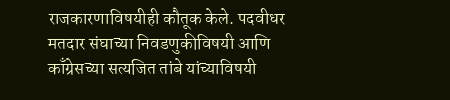राजकारणाविषयीही कौतूक केले. पदवीधर मतदार संघाच्या निवडणुकीविषयी आणि काँग्रेसच्या सत्यजित तांबे यांच्याविषयी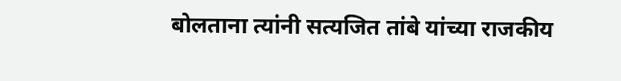बोलताना त्यांनी सत्यजित तांबे यांच्या राजकीय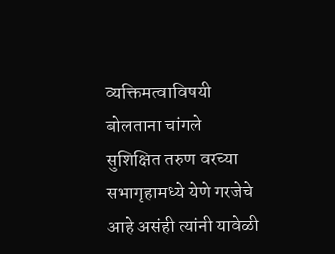व्यक्तिमत्वाविषयी बोलताना चांगले सुशिक्षित तरुण वरच्या सभागृहामध्ये येणे गरजेचे आहे असंही त्यांनी यावेळी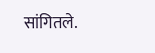सांगितले.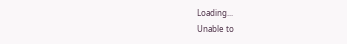Loading...
Unable to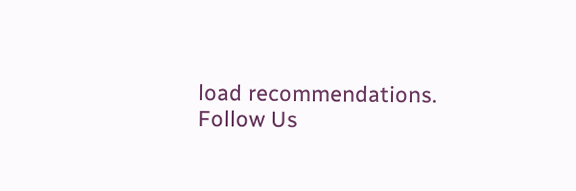load recommendations.
Follow Us